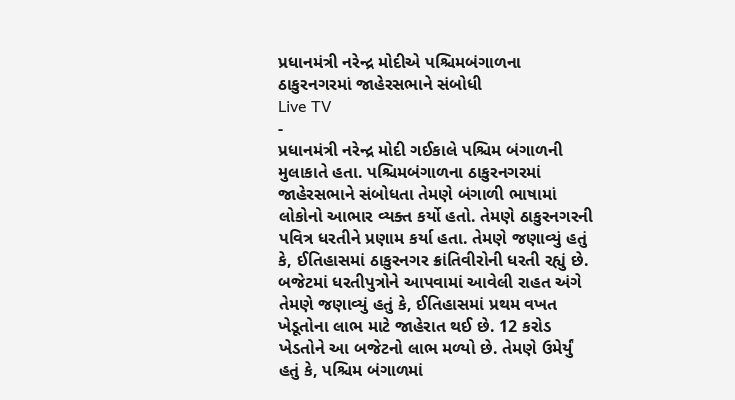પ્રધાનમંત્રી નરેન્દ્ર મોદીએ પશ્ચિમબંગાળના ઠાકુરનગરમાં જાહેરસભાને સંબોધી
Live TV
-
પ્રધાનમંત્રી નરેન્દ્ર મોદી ગઈકાલે પશ્ચિમ બંગાળની મુલાકાતે હતા. પશ્ચિમબંગાળના ઠાકુરનગરમાં જાહેરસભાને સંબોધતા તેમણે બંગાળી ભાષામાં લોકોનો આભાર વ્યક્ત કર્યો હતો. તેમણે ઠાકુરનગરની પવિત્ર ધરતીને પ્રણામ કર્યા હતા. તેમણે જણાવ્યું હતું કે, ઈતિહાસમાં ઠાકુરનગર ક્રાંતિવીરોની ધરતી રહ્યું છે. બજેટમાં ધરતીપુત્રોને આપવામાં આવેલી રાહત અંગે તેમણે જણાવ્યું હતું કે, ઈતિહાસમાં પ્રથમ વખત ખેડૂતોના લાભ માટે જાહેરાત થઈ છે. 12 કરોડ ખેડતોને આ બજેટનો લાભ મળ્યો છે. તેમણે ઉમેર્યું હતું કે, પશ્ચિમ બંગાળમાં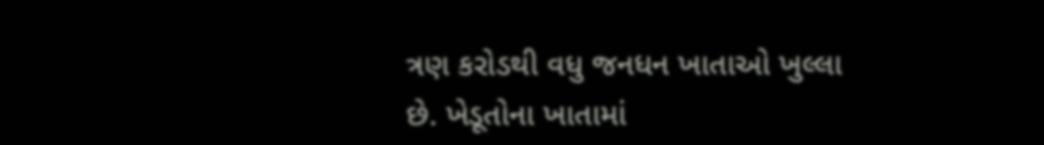ત્રણ કરોડથી વધુ જનધન ખાતાઓ ખુલ્લા છે. ખેડૂતોના ખાતામાં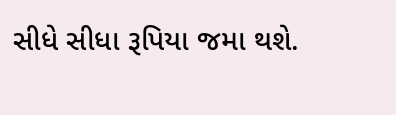સીધે સીધા રૂપિયા જમા થશે.